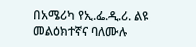በአሜሪካ የኢ.ፌ.ዲ.ሪ. ልዩ መልዕክተኛና ባለሙሉ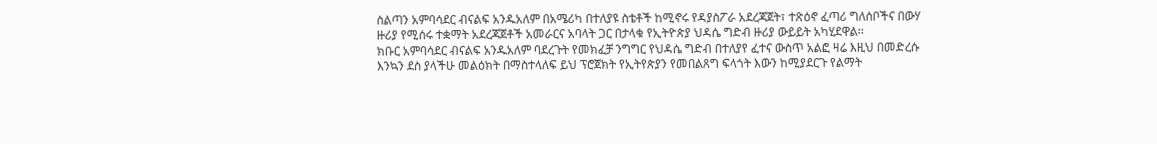ስልጣን አምባሳደር ብናልፍ አንዱአለም በአሜሪካ በተለያዩ ስቴቶች ከሚኖሩ የዳያስፖራ አደረጃጀት፣ ተጽዕኖ ፈጣሪ ግለሰቦችና በውሃ ዙሪያ የሚሰሩ ተቋማት አደረጃጀቶች አመራርና አባላት ጋር በታላቁ የኢትዮጵያ ህዳሴ ግድብ ዙሪያ ውይይት አካሂደዋል፡፡
ክቡር አምባሳደር ብናልፍ አንዱአለም ባደረጉት የመክፈቻ ንግግር የህዳሴ ግድብ በተለያየ ፈተና ውስጥ አልፎ ዛሬ እዚህ በመድረሱ እንኳን ደስ ያላችሁ መልዕክት በማስተላለፍ ይህ ፕሮጀክት የኢትየጵያን የመበልጸግ ፍላጎት እውን ከሚያደርጉ የልማት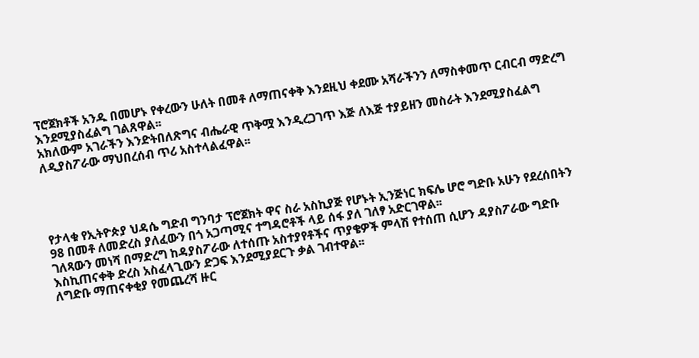ፕሮጀክቶች አንዱ በመሆኑ የቀረውን ሁለት በመቶ ለማጠናቀቅ እንደዚህ ቀደሙ አሻራችንን ለማስቀመጥ ርብርብ ማድረግ እንደሚያስፈልግ ገልጸዋል፡፡
አክለውም አገራችን እንድትበለጽግና ብሔራዊ ጥቅሟ እንዲረጋገጥ እጅ ለእጅ ተያይዘን መስራት እንደሚያስፈልግ ለዲያስፖራው ማህበረሰብ ጥሪ አስተላልፈዋል፡፡




የታላቁ የኢትዮጵያ ህዳሴ ግድብ ግንባታ ፕሮጀክት ዋና ስራ አስኪያጅ የሆኑት ኢንጅነር ክፍሌ ሆሮ ግድቡ አሁን የደረሰበትን 98 በመቶ ለመድረስ ያለፈውን በጎ አጋጣሚና ተግዳሮቶች ላይ ሰፋ ያለ ገለፃ አድርገዋል፡፡
ገለጻውን መነሻ በማድረግ ከዳያስፖራው ለተሰጡ አስተያየቶችና ጥያቄዎች ምላሽ የተሰጠ ሲሆን ዳያስፖራው ግድቡ እስኪጠናቀቅ ድረስ አስፈላጊውን ድጋፍ እንደሚያደርጉ ቃል ገብተዋል፡፡
ለግድቡ ማጠናቀቂያ የመጨረሻ ዙር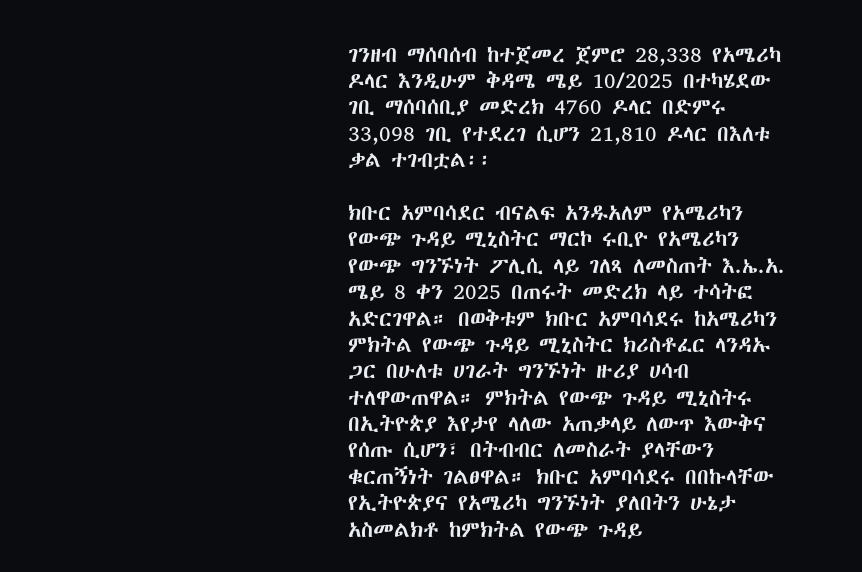ገንዘብ ማሰባሰብ ከተጀመረ ጀምሮ 28,338 የአሜሪካ ዶላር እንዲሁም ቅዳሜ ሜይ 10/2025 በተካሄደው ገቢ ማሰባሰቢያ መድረክ 4760 ዶላር በድምሩ 33,098 ገቢ የተደረገ ሲሆን 21,810 ዶላር በእለቱ ቃል ተገብቷል፡፡

ክቡር አምባሳደር ብናልፍ አንዱአለም የአሜሪካን የውጭ ጉዳይ ሚኒስትር ማርኮ ሩቢዮ የአሜሪካን የውጭ ግንኙነት ፖሊሲ ላይ ገለጻ ለመስጠት እ.ኤ.አ. ሜይ 8 ቀን 2025 በጠሩት መድረክ ላይ ተሳትፎ አድርገዋል። በወቅቱም ክቡር አምባሳደሩ ከአሜሪካን ምክትል የውጭ ጉዳይ ሚኒስትር ክሪስቶፈር ላንዳኡ ጋር በሁለቱ ሀገራት ግንኙነት ዙሪያ ሀሳብ ተለዋውጠዋል። ምክትል የውጭ ጉዳይ ሚኒስትሩ በኢትዮጵያ እየታየ ላለው አጠቃላይ ለውጥ እውቅና የሰጡ ሲሆን፣ በትብብር ለመስራት ያላቸውን ቁርጠኝነት ገልፀዋል። ክቡር አምባሳደሩ በበኩላቸው የኢትዮጵያና የአሜሪካ ግንኙነት ያለበትን ሁኔታ አስመልክቶ ከምክትል የውጭ ጉዳይ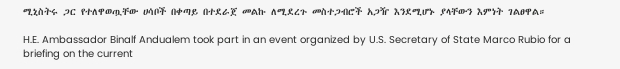ሚኒስትሩ ጋር የተለዋወጧቸው ሀሳቦች በቀጣይ በተደራጀ መልኩ ለሚደረጉ መስተጋብሮች አጋዥ እንደሚሆኑ ያላቸውን እምነት ገልፀዋል።

H.E. Ambassador Binalf Andualem took part in an event organized by U.S. Secretary of State Marco Rubio for a briefing on the current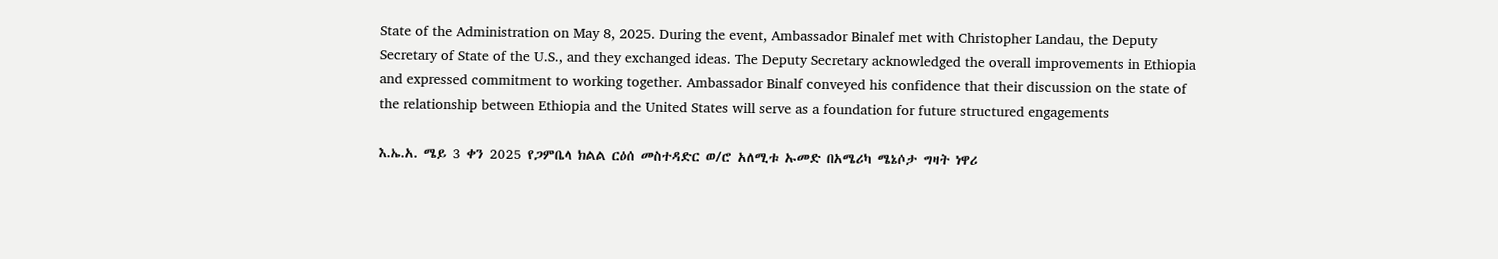State of the Administration on May 8, 2025. During the event, Ambassador Binalef met with Christopher Landau, the Deputy Secretary of State of the U.S., and they exchanged ideas. The Deputy Secretary acknowledged the overall improvements in Ethiopia and expressed commitment to working together. Ambassador Binalf conveyed his confidence that their discussion on the state of the relationship between Ethiopia and the United States will serve as a foundation for future structured engagements

እ.ኤ.አ. ሜይ 3 ቀን 2025 የጋምቤላ ክልል ርዕሰ መስተዳድር ወ/ሮ አለሚቱ ኡመድ በአሜሪካ ሜኔሶታ ግዛት ነዋሪ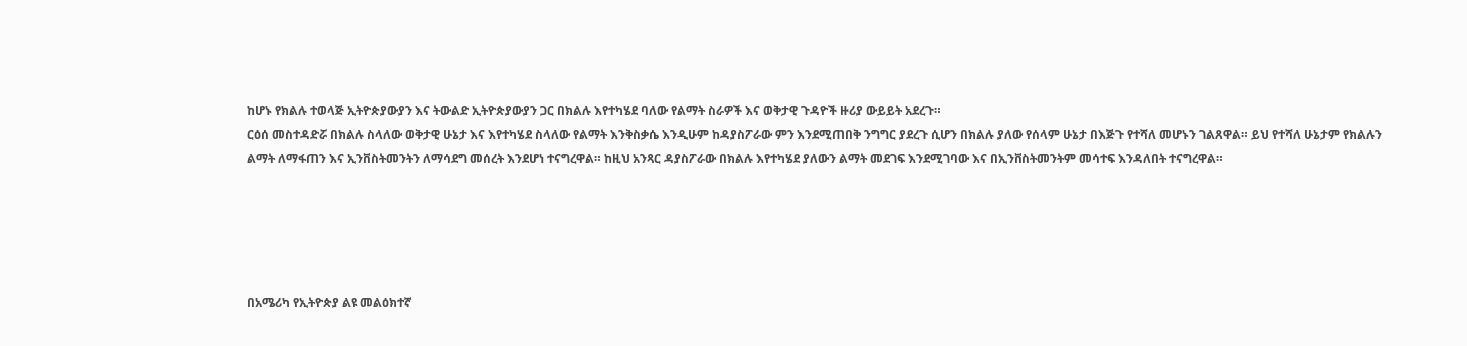ከሆኑ የክልሉ ተወላጅ ኢትዮጵያውያን እና ትውልድ ኢትዮጵያውያን ጋር በክልሉ እየተካሄደ ባለው የልማት ስራዎች እና ወቅታዊ ጉዳዮች ዙሪያ ውይይት አደረጉ።
ርዕሰ መስተዳድሯ በክልሉ ስላለው ወቅታዊ ሁኔታ እና እየተካሄደ ስላለው የልማት እንቅስቃሴ እንዲሁም ከዳያስፖራው ምን እንደሚጠበቅ ንግግር ያደረጉ ሲሆን በክልሉ ያለው የሰላም ሁኔታ በእጅጉ የተሻለ መሆኑን ገልጸዋል። ይህ የተሻለ ሁኔታም የክልሉን ልማት ለማፋጠን እና ኢንቨስትመንትን ለማሳደግ መሰረት እንደሆነ ተናግረዋል። ከዚህ አንጻር ዳያስፖራው በክልሉ እየተካሄደ ያለውን ልማት መደገፍ እንደሚገባው እና በኢንቨስትመንትም መሳተፍ እንዳለበት ተናግረዋል።





በአሜሪካ የኢትዮጵያ ልዩ መልዕክተኛ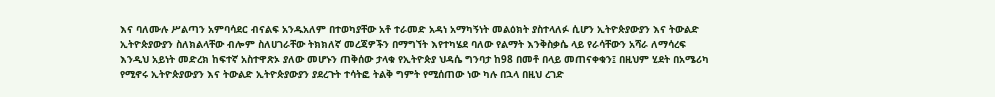እና ባለሙሉ ሥልጣን አምባሳደር ብናልፍ አንዱአለም በተወካያቸው አቶ ተራመድ አዳነ አማካኝነት መልዕክት ያስተላለፉ ሲሆን ኢትዮጵያውያን እና ትውልድ ኢትዮጵያውያን ስለክልላቸው ብሎም ስለሀገራቸው ትክክለኛ መረጃዎችን በማግኘት እየተካሄደ ባለው የልማት እንቅስቃሴ ላይ የራሳቸውን አሻራ ለማሳረፍ እንዲህ አይነት መድረክ ከፍተኛ አስተዋጽኦ ያለው መሆኑን ጠቅሰው ታላቁ የኢትዮጵያ ህዳሴ ግንባታ ከ98 በመቶ በላይ መጠናቀቁን፤ በዚህም ሂደት በአሜሪካ የሚኖሩ ኢትዮጵያውያን እና ትውልድ ኢትዮጵያውያን ያደረጉት ተሳትፎ ትልቅ ግምት የሚሰጠው ነው ካሉ በኋላ በዚህ ረገድ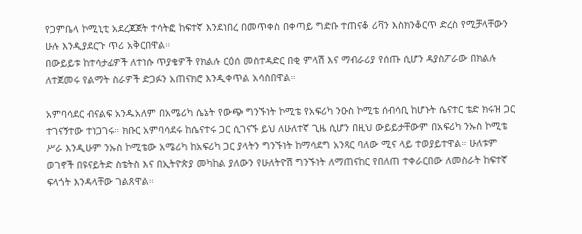የጋምቤላ ኮሚኒቲ አደረጃጀት ተሳትፎ ከፍተኛ እንደነበረ በመጥቀስ በቀጣይ ግድቡ ተጠናቆ ሪቫን እስክንቆርጥ ድረስ የሚቻላቸውን ሁሉ እንዲያደርጉ ጥሪ አቅርበዋል።
በውይይቱ ከተሳታፊዎች ለተነሱ ጥያቄዎች የክልሉ ርዕሰ መስተዳድር በቂ ምላሽ እና ማብራሪያ የሰጡ ሲሆን ዳያስፖራው በክልሉ ለተጀመሩ የልማት ስራዎች ድጋፉን አጠናክሮ እንዲቀጥል አሳስበዋል።

አምባሳደር ብናልፍ አንዱአለም በአሜሪካ ሴኔት የውጭ ግንኙነት ኮሚቴ የአፍሪካ ንዑስ ኮሚቴ ሰብሳቢ ከሆኑት ሴናተር ቴድ ክሩዝ ጋር ተገናኝተው ተነጋገሩ። ክቡር አምባሳደሩ ከሴናተሩ ጋር ሲገናኙ ይህ ለሁለተኛ ጊዜ ሲሆን በዚህ ውይይታቸውም በአፍሪካ ንኡስ ኮሚቴ ሥራ እንዲሁም ንኡስ ኮሚቴው አሜሪካ ከአፍሪካ ጋር ያላትን ግንኙነት ከማሳደግ አንጻር ባለው ሚና ላይ ተወያይተዋል። ሁለቱም ወገኖች በዩናይትድ ስቴትስ እና በኢትዮጵያ መካከል ያለውን የሁለትዮሽ ግንኙነት ለማጠናከር የበለጠ ተቀራርበው ለመስራት ከፍተኛ ፍላጎት እንዳላቸው ገልጸዋል።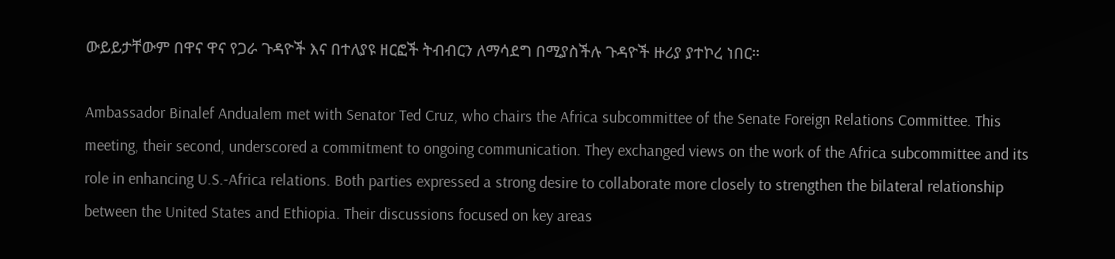ውይይታቸውም በዋና ዋና የጋራ ጉዳዮች እና በተለያዩ ዘርፎች ትብብርን ለማሳደግ በሚያስችሉ ጉዳዮች ዙሪያ ያተኮረ ነበር።

Ambassador Binalef Andualem met with Senator Ted Cruz, who chairs the Africa subcommittee of the Senate Foreign Relations Committee. This meeting, their second, underscored a commitment to ongoing communication. They exchanged views on the work of the Africa subcommittee and its role in enhancing U.S.-Africa relations. Both parties expressed a strong desire to collaborate more closely to strengthen the bilateral relationship between the United States and Ethiopia. Their discussions focused on key areas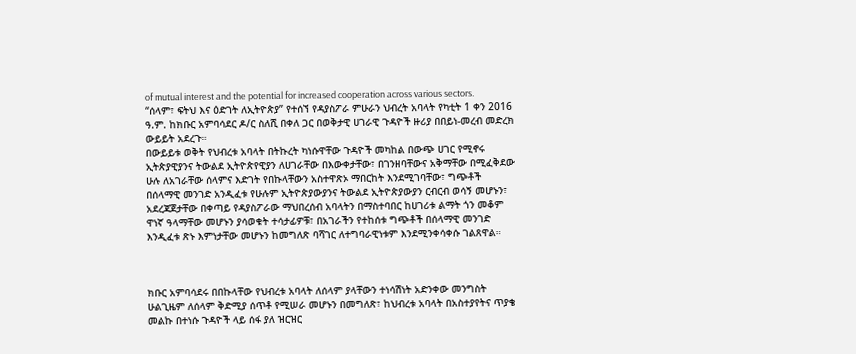of mutual interest and the potential for increased cooperation across various sectors.
“ሰላም፣ ፍትህ እና ዕድገት ለኢትዮጵያ” የተሰኘ የዳያስፖራ ምሁራን ህብረት አባላት የካቲት 1 ቀን 2016 ዓ.ም. ከክቡር አምባሳደር ዶ/ር ስለሺ በቀለ ጋር በወቅታዊ ሀገራዊ ጉዳዮች ዙሪያ በበይነ-መረብ መድረክ ውይይት አደረጉ።
በውይይቱ ወቅት የህብረቱ አባላት በትኩረት ካነሱዋቸው ጉዳዮች መካከል በውጭ ሀገር የሚኖሩ ኢትጵያዊያንና ትውልደ ኢትዮጵየዊያን ለሀገራቸው በእውቀታቸው፣ በገንዘባቸውና አቅማቸው በሚፈቅደው ሁሉ ለአገራቸው ሰላምና እድገት የበኩላቸውን አስተዋጽኦ ማበርከት እንደሚገባቸው፣ ግጭቶች በሰላማዊ መንገድ አንዲፈቱ የሁሉም ኢትዮጵያውያንና ትውልደ ኢትዮጵያውያን ርብርብ ወሳኝ መሆኑን፣ አደረጃጀታቸው በቀጣይ የዳያስፖራው ማህበረሰብ አባላትን በማስተባበር ከሀገሪቱ ልማት ጎን መቆም ዋነኛ ዓላማቸው መሆኑን ያሳወቁት ተሳታፊዎቹ፣ በአገራችን የተከሰቱ ግጭቶች በሰላማዊ መንገድ እንዲፈቱ ጽኑ እምነታቸው መሆኑን ከመግለጽ ባሻገር ለተግባራዊነቱም እንደሚንቀሳቀሱ ገልጸዋል።



ክቡር አምባሳደሩ በበኩላቸው የህብረቱ አባላት ለሰላም ያላቸውን ተነሳሽነት አድንቀው መንግስት ሁልጊዜም ለሰላም ቅድሚያ ሰጥቶ የሚሠራ መሆኑን በመግለጽ፣ ከህብረቱ አባላት በአስተያየትና ጥያቄ መልኩ በተነሱ ጉዳዮች ላይ ሰፋ ያለ ዝርዝር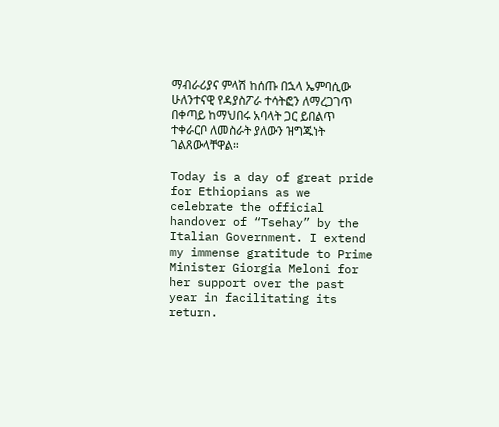ማብራሪያና ምላሽ ከሰጡ በኋላ ኤምባሲው ሁለንተናዊ የዳያስፖራ ተሳትፎን ለማረጋገጥ በቀጣይ ከማህበሩ አባላት ጋር ይበልጥ ተቀራርቦ ለመስራት ያለውን ዝግጁነት ገልጸውላቸዋል።

Today is a day of great pride for Ethiopians as we celebrate the official handover of “Tsehay” by the Italian Government. I extend my immense gratitude to Prime Minister Giorgia Meloni for her support over the past year in facilitating its return.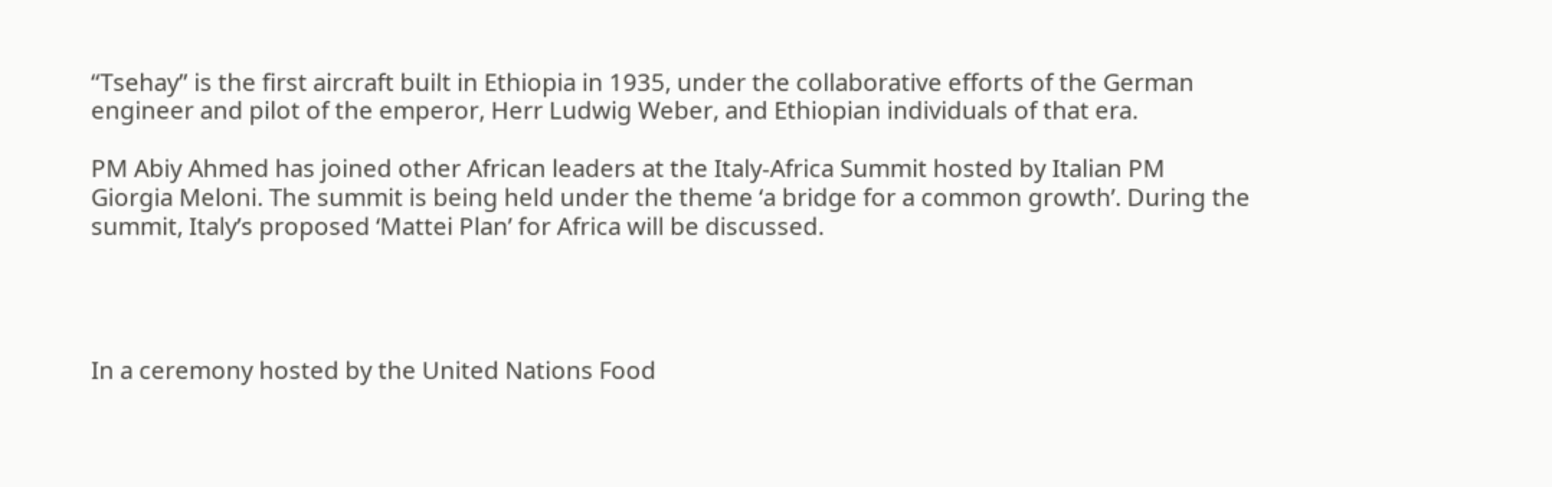“Tsehay” is the first aircraft built in Ethiopia in 1935, under the collaborative efforts of the German engineer and pilot of the emperor, Herr Ludwig Weber, and Ethiopian individuals of that era.

PM Abiy Ahmed has joined other African leaders at the Italy-Africa Summit hosted by Italian PM Giorgia Meloni. The summit is being held under the theme ‘a bridge for a common growth’. During the summit, Italy’s proposed ‘Mattei Plan’ for Africa will be discussed.




In a ceremony hosted by the United Nations Food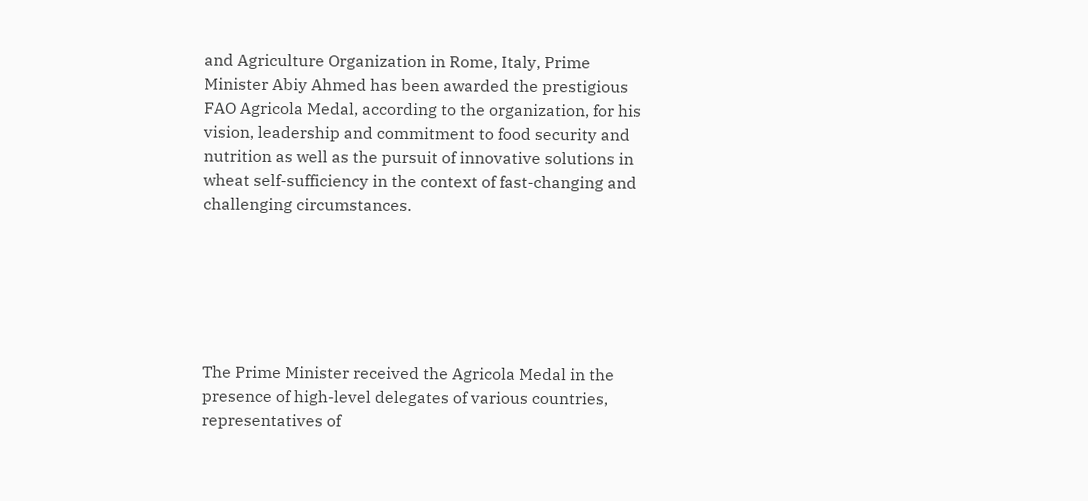and Agriculture Organization in Rome, Italy, Prime Minister Abiy Ahmed has been awarded the prestigious FAO Agricola Medal, according to the organization, for his vision, leadership and commitment to food security and nutrition as well as the pursuit of innovative solutions in wheat self-sufficiency in the context of fast-changing and challenging circumstances.






The Prime Minister received the Agricola Medal in the presence of high-level delegates of various countries, representatives of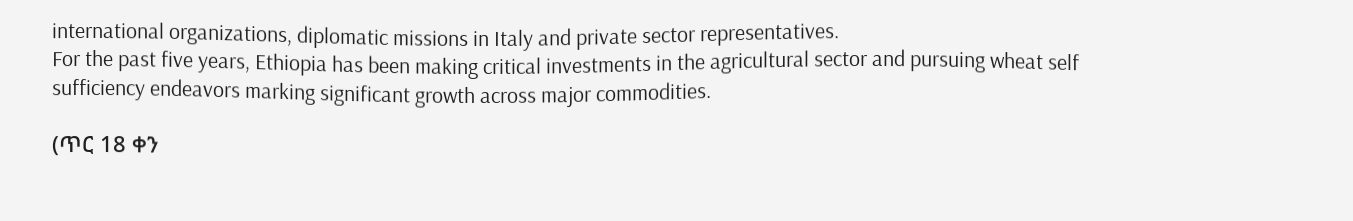international organizations, diplomatic missions in Italy and private sector representatives.
For the past five years, Ethiopia has been making critical investments in the agricultural sector and pursuing wheat self sufficiency endeavors marking significant growth across major commodities.

(ጥር 18 ቀን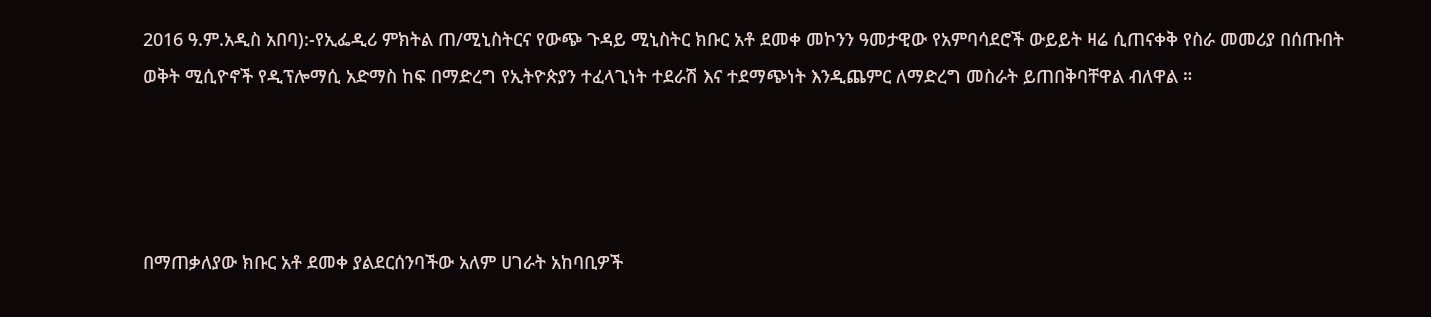2016 ዓ.ም.አዲስ አበባ):-የኢፌዲሪ ምክትል ጠ/ሚኒስትርና የውጭ ጉዳይ ሚኒስትር ክቡር አቶ ደመቀ መኮንን ዓመታዊው የአምባሳደሮች ውይይት ዛሬ ሲጠናቀቅ የስራ መመሪያ በሰጡበት ወቅት ሚሲዮኖች የዲፕሎማሲ አድማስ ከፍ በማድረግ የኢትዮጵያን ተፈላጊነት ተደራሽ እና ተደማጭነት እንዲጨምር ለማድረግ መስራት ይጠበቅባቸዋል ብለዋል ።




በማጠቃለያው ክቡር አቶ ደመቀ ያልደርሰንባችው አለም ሀገራት አከባቢዎች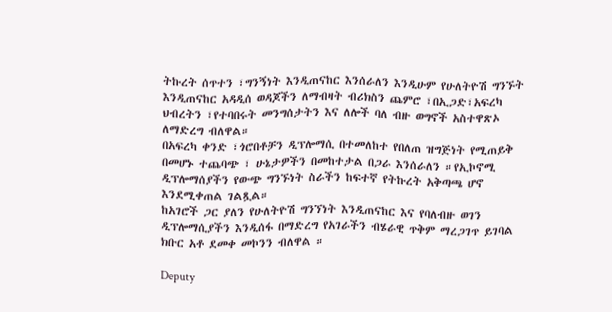ትኩረት ሰጥተን ፣ግንኝነት እንዲጠናከር እንሰራለን እንዲሁም የሁለትዮሽ ግንኙት እንዲጠናከር አዳዲሰ ወዳጆችን ለማብዛት ብሪክስን ጨምሮ ፣በኢጋድ፣አፍረካ ህብረትን ፣የተባበሩት መንግሰታትን እና ለሎች ባለ ብዙ ወግኖች አስተዋጽኦ ለማድረግ ብለዋል።
በአፍረካ ቀንድ ፣ጎሮበቶቻን ዲፕሎማሲ በተመለከተ የበለጠ ዝግጅነት የሚጠይቅ በመሆኑ ተጨባጭ ፣ ሁኔታዎችን በመከተታል በጋራ እንሰራለን ።የኢኮኖሚ ዲፕሎማሰያችን የውጭ ግንኙነት ስራችን ከፍተኛ የትኩረት አቅጣጫ ሆኖ እንደሚቀጠል ገልጿል።
ከአገሮች ጋር ያለን የሁለትዮሽ ግንኘነት እንዲጠናከር እና የባለብዙ ወገን ዲፕሎማሲያችን እንዲሰፋ በማድረግ የአገራችን ብሄራዊ ጥቅም ማረጋገጥ ይገባል ክቡር አቶ ደመቀ መኮንን ብለዋል ።

Deputy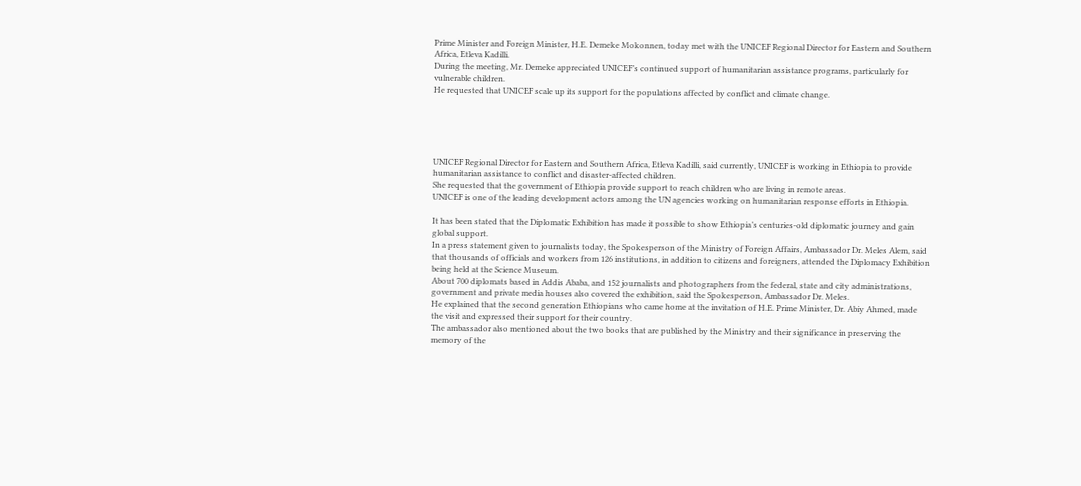Prime Minister and Foreign Minister, H.E. Demeke Mokonnen, today met with the UNICEF Regional Director for Eastern and Southern Africa, Etleva Kadilli.
During the meeting, Mr. Demeke appreciated UNICEF’s continued support of humanitarian assistance programs, particularly for vulnerable children.
He requested that UNICEF scale up its support for the populations affected by conflict and climate change.





UNICEF Regional Director for Eastern and Southern Africa, Etleva Kadilli, said currently, UNICEF is working in Ethiopia to provide humanitarian assistance to conflict and disaster-affected children.
She requested that the government of Ethiopia provide support to reach children who are living in remote areas.
UNICEF is one of the leading development actors among the UN agencies working on humanitarian response efforts in Ethiopia.

It has been stated that the Diplomatic Exhibition has made it possible to show Ethiopia’s centuries-old diplomatic journey and gain global support.
In a press statement given to journalists today, the Spokesperson of the Ministry of Foreign Affairs, Ambassador Dr. Meles Alem, said that thousands of officials and workers from 126 institutions, in addition to citizens and foreigners, attended the Diplomacy Exhibition being held at the Science Museum.
About 700 diplomats based in Addis Ababa, and 152 journalists and photographers from the federal, state and city administrations, government and private media houses also covered the exhibition, said the Spokesperson, Ambassador Dr. Meles.
He explained that the second generation Ethiopians who came home at the invitation of H.E. Prime Minister, Dr. Abiy Ahmed, made the visit and expressed their support for their country.
The ambassador also mentioned about the two books that are published by the Ministry and their significance in preserving the memory of the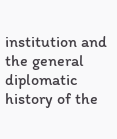institution and the general diplomatic history of the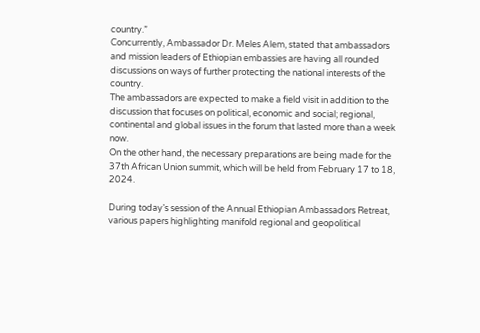country.”
Concurrently, Ambassador Dr. Meles Alem, stated that ambassadors and mission leaders of Ethiopian embassies are having all rounded discussions on ways of further protecting the national interests of the country.
The ambassadors are expected to make a field visit in addition to the discussion that focuses on political, economic and social; regional, continental and global issues in the forum that lasted more than a week now.
On the other hand, the necessary preparations are being made for the 37th African Union summit, which will be held from February 17 to 18, 2024.

During today’s session of the Annual Ethiopian Ambassadors Retreat, various papers highlighting manifold regional and geopolitical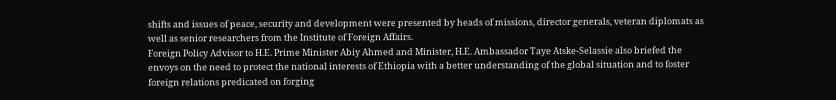shifts and issues of peace, security and development were presented by heads of missions, director generals, veteran diplomats as well as senior researchers from the Institute of Foreign Affairs.
Foreign Policy Advisor to H.E. Prime Minister Abiy Ahmed and Minister, H.E. Ambassador Taye Atske-Selassie also briefed the envoys on the need to protect the national interests of Ethiopia with a better understanding of the global situation and to foster foreign relations predicated on forging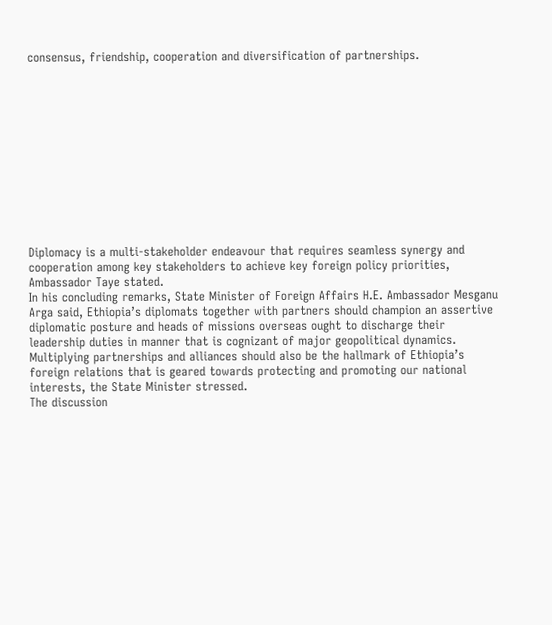consensus, friendship, cooperation and diversification of partnerships.












Diplomacy is a multi-stakeholder endeavour that requires seamless synergy and cooperation among key stakeholders to achieve key foreign policy priorities, Ambassador Taye stated.
In his concluding remarks, State Minister of Foreign Affairs H.E. Ambassador Mesganu Arga said, Ethiopia’s diplomats together with partners should champion an assertive diplomatic posture and heads of missions overseas ought to discharge their leadership duties in manner that is cognizant of major geopolitical dynamics.
Multiplying partnerships and alliances should also be the hallmark of Ethiopia’s foreign relations that is geared towards protecting and promoting our national interests, the State Minister stressed.
The discussion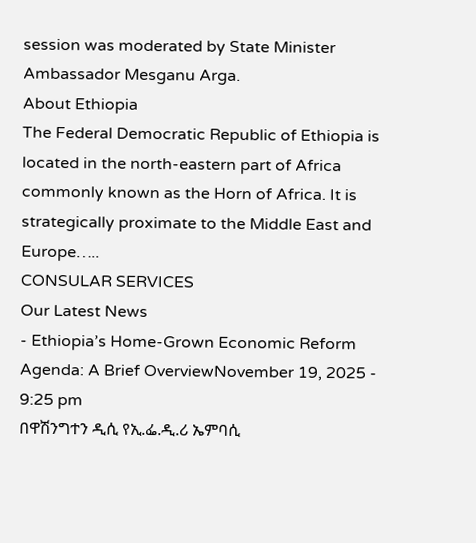session was moderated by State Minister Ambassador Mesganu Arga.
About Ethiopia
The Federal Democratic Republic of Ethiopia is located in the north-eastern part of Africa commonly known as the Horn of Africa. It is strategically proximate to the Middle East and Europe…..
CONSULAR SERVICES
Our Latest News
- Ethiopia’s Home-Grown Economic Reform Agenda: A Brief OverviewNovember 19, 2025 - 9:25 pm
በዋሽንግተን ዲሲ የኢ.ፌ.ዲ.ሪ ኤምባሲ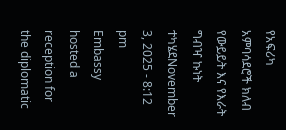የአፍሪካ አምባሳደሮች ክለብ የውይይት እና የእራት ግብዣ ኩነት ተካሄደNovember 3, 2025 - 8:12 pm
Embassy hosted a reception for the diplomatic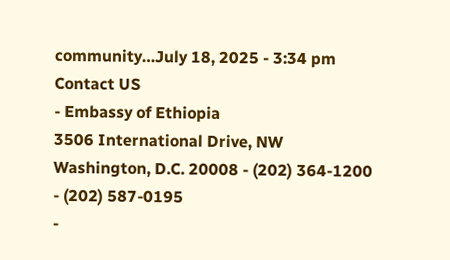community…July 18, 2025 - 3:34 pm
Contact US
- Embassy of Ethiopia
3506 International Drive, NW
Washington, D.C. 20008 - (202) 364-1200
- (202) 587-0195
-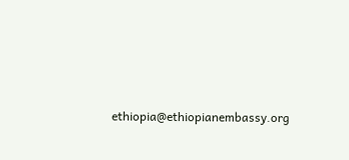ethiopia@ethiopianembassy.org